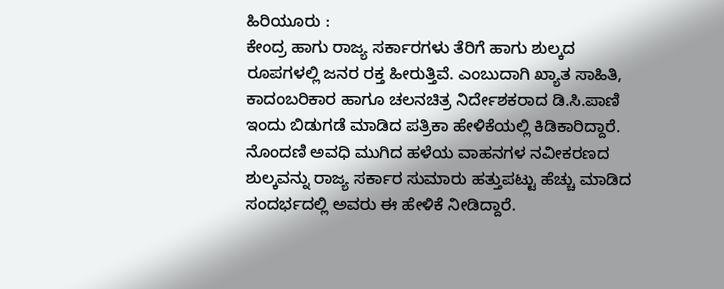ಹಿರಿಯೂರು :
ಕೇಂದ್ರ ಹಾಗು ರಾಜ್ಯ ಸರ್ಕಾರಗಳು ತೆರಿಗೆ ಹಾಗು ಶುಲ್ಕದ ರೂಪಗಳಲ್ಲಿ ಜನರ ರಕ್ತ ಹೀರುತ್ತಿವೆ. ಎಂಬುದಾಗಿ ಖ್ಯಾತ ಸಾಹಿತಿ, ಕಾದಂಬರಿಕಾರ ಹಾಗೂ ಚಲನಚಿತ್ರ ನಿರ್ದೇಶಕರಾದ ಡಿ.ಸಿ.ಪಾಣಿ ಇಂದು ಬಿಡುಗಡೆ ಮಾಡಿದ ಪತ್ರಿಕಾ ಹೇಳಿಕೆಯಲ್ಲಿ ಕಿಡಿಕಾರಿದ್ದಾರೆ.
ನೊಂದಣಿ ಅವಧಿ ಮುಗಿದ ಹಳೆಯ ವಾಹನಗಳ ನವೀಕರಣದ ಶುಲ್ಕವನ್ನು ರಾಜ್ಯ ಸರ್ಕಾರ ಸುಮಾರು ಹತ್ತುಪಟ್ಟು ಹೆಚ್ಚು ಮಾಡಿದ ಸಂದರ್ಭದಲ್ಲಿ ಅವರು ಈ ಹೇಳಿಕೆ ನೀಡಿದ್ದಾರೆ.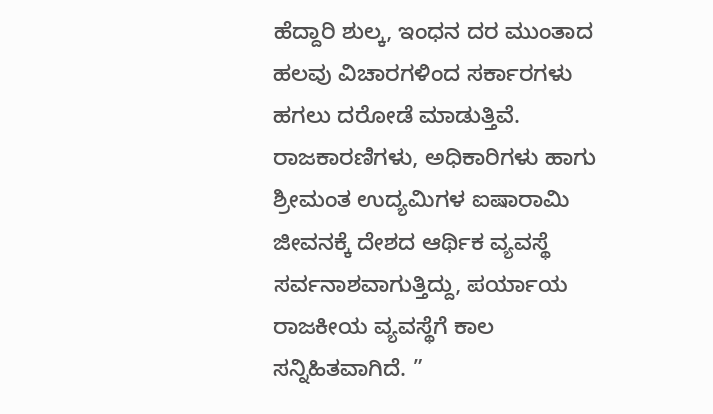ಹೆದ್ದಾರಿ ಶುಲ್ಕ, ಇಂಧನ ದರ ಮುಂತಾದ ಹಲವು ವಿಚಾರಗಳಿಂದ ಸರ್ಕಾರಗಳು ಹಗಲು ದರೋಡೆ ಮಾಡುತ್ತಿವೆ. ರಾಜಕಾರಣಿಗಳು, ಅಧಿಕಾರಿಗಳು ಹಾಗು ಶ್ರೀಮಂತ ಉದ್ಯಮಿಗಳ ಐಷಾರಾಮಿ ಜೀವನಕ್ಕೆ ದೇಶದ ಆರ್ಥಿಕ ವ್ಯವಸ್ಥೆ ಸರ್ವನಾಶವಾಗುತ್ತಿದ್ದು, ಪರ್ಯಾಯ ರಾಜಕೀಯ ವ್ಯವಸ್ಥೆಗೆ ಕಾಲ ಸನ್ನಿಹಿತವಾಗಿದೆ. ”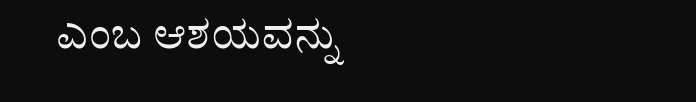ಎಂಬ ಆಶಯವನ್ನು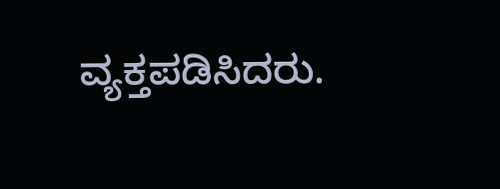ವ್ಯಕ್ತಪಡಿಸಿದರು.